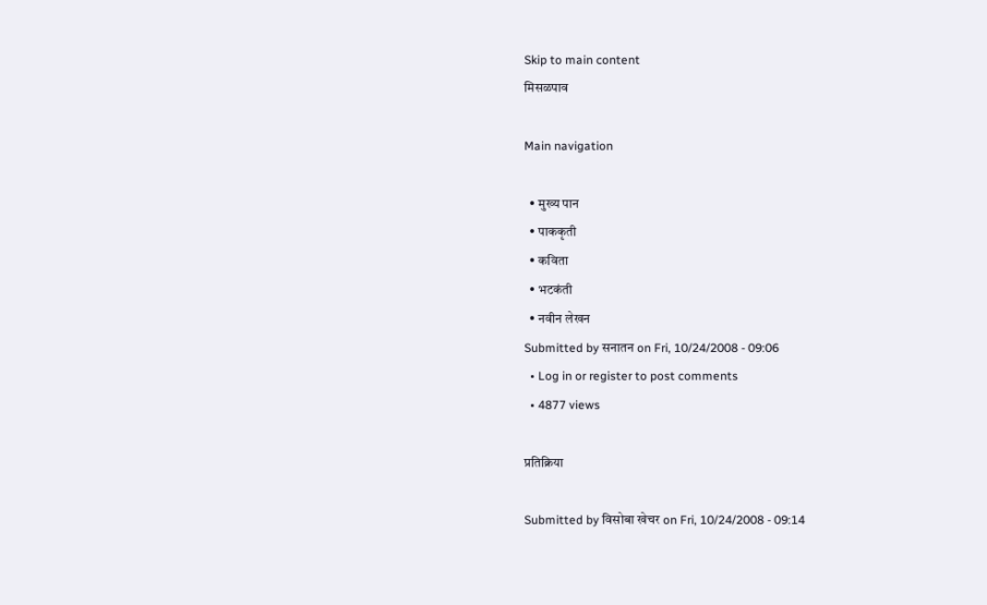Skip to main content
मिसळपाव

Main navigation

  • मुख्य पान
  • पाककृती
  • कविता
  • भटकंती
  • नवीन लेखन
Submitted by सनातन on Fri, 10/24/2008 - 09:06
  • Log in or register to post comments
  • 4877 views

प्रतिक्रिया

Submitted by विसोबा खेचर on Fri, 10/24/2008 - 09:14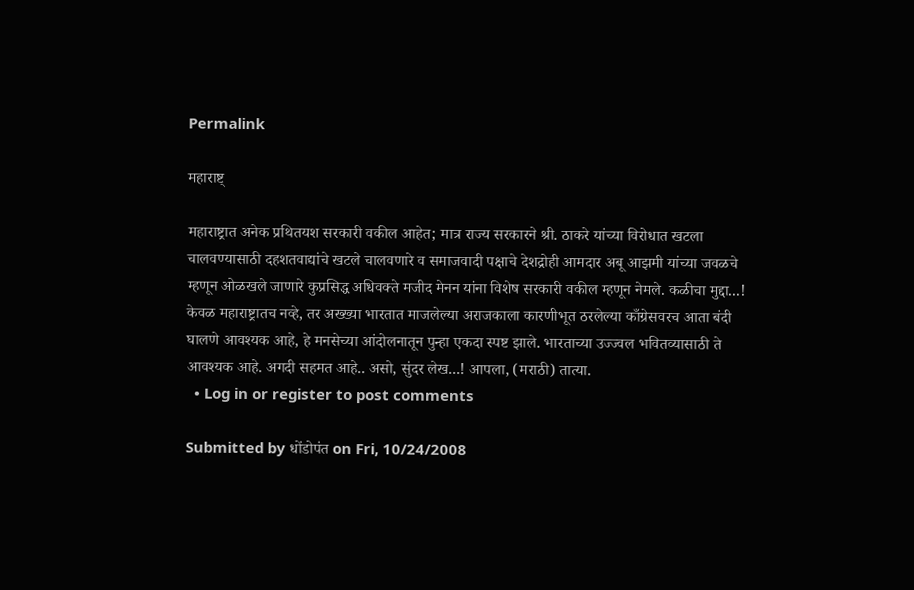Permalink

महाराष्ट्

महाराष्ट्रात अनेक प्रथितयश सरकारी वकील आहेत; मात्र राज्य सरकारने श्री. ठाकरे यांच्या विरोधात खटला चालवण्यासाठी दहशतवाद्यांचे खटले चालवणारे व समाजवादी पक्षाचे देशद्रोही आमदार अबू आझमी यांच्या जवळचे म्हणून ओळखले जाणारे कुप्रसिद्ध अधिवक्‍ते मजीद मेनन यांना विशेष सरकारी वकील म्हणून नेमले. कळीचा मुद्दा...! केवळ महाराष्ट्रातच नव्हे, तर अख्ख्या भारतात माजलेल्या अराजकाला कारणीभूत ठरलेल्या काँग्रेसवरच आता बंदी घालणे आवश्यक आहे, हे मनसेच्या आंदोलनातून पुन्हा एकदा स्पष्ट झाले. भारताच्या उज्ज्वल भवितव्यासाठी ते आवश्यक आहे. अगदी सहमत आहे.. असो, सुंदर लेख...! आपला, (मराठी) तात्या.
  • Log in or register to post comments

Submitted by धोंडोपंत on Fri, 10/24/2008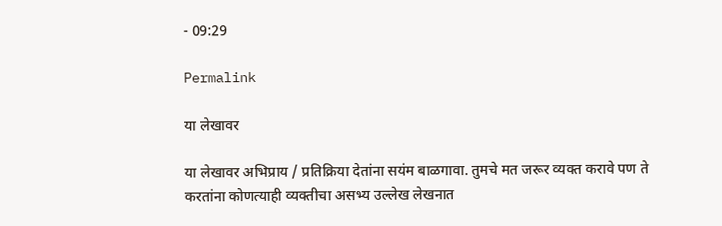- 09:29

Permalink

या लेखावर

या लेखावर अभिप्राय / प्रतिक्रिया देतांना सयंम बाळगावा. तुमचे मत जरूर व्यक्त करावे पण ते करतांना कोणत्याही व्यक्तीचा असभ्य उल्लेख लेखनात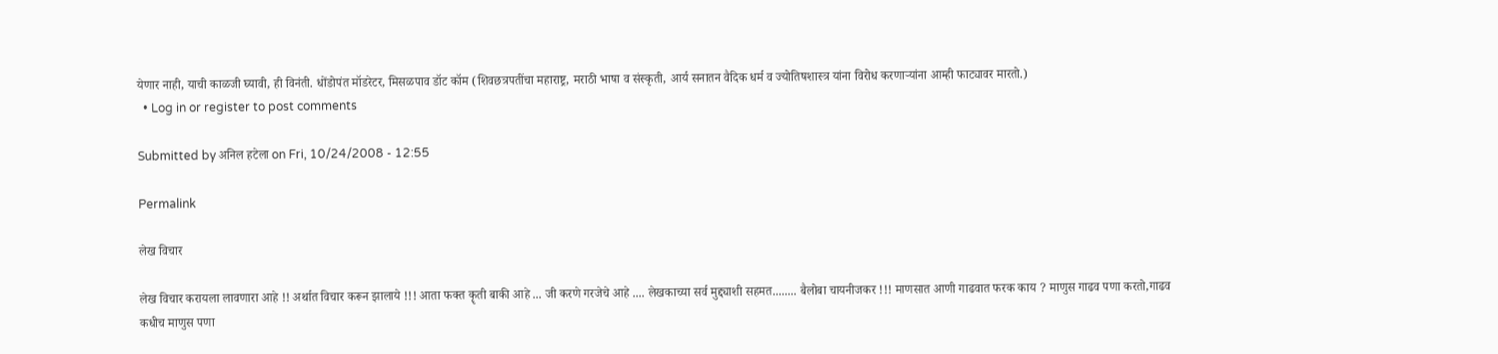येणार नाही, याची काळजी घ्यावी, ही विनंती. धोंडोपंत मॉडरेटर, मिसळपाव डॉट कॉम (शिवछत्रपतींचा महाराष्ट्र, मराठी भाषा व संस्कृती, आर्य सनातन वैदिक धर्म व ज्योतिषशास्त्र यांना विरोध करणार्‍यांना आम्ही फाट्यावर मारतो.)
  • Log in or register to post comments

Submitted by अनिल हटेला on Fri, 10/24/2008 - 12:55

Permalink

लेख विचार

लेख विचार करायला लावणारा आहे !! अर्थात विचार करून झालाये !!! आता फक्त कॄती बाकी आहे ... जी करणे गरजेचे आहे .... लेखकाच्या सर्व मुद्द्याशी सहमत........ बैलोबा चायनीजकर !!! माणसात आणी गाढवात फरक काय ? माणुस गाढव पणा करतो,गाढव कधीच माणुस पणा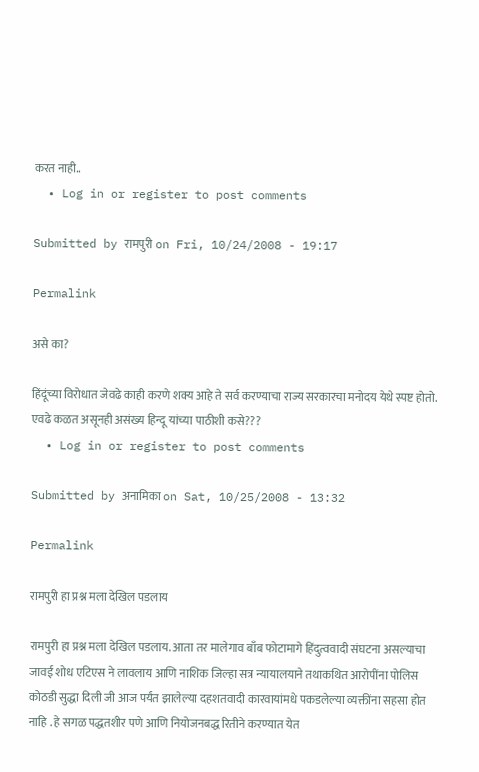करत नाही..
  • Log in or register to post comments

Submitted by रामपुरी on Fri, 10/24/2008 - 19:17

Permalink

असे का?

हिंदूंच्या विरोधात जेवढे काही करणे शक्य आहे ते सर्व करण्याचा राज्य सरकारचा मनोदय येथे स्पष्ट होतो. एवढे कळत असूनही असंख्य हिन्दू यांच्या पाठीशी कसे???
  • Log in or register to post comments

Submitted by अनामिका on Sat, 10/25/2008 - 13:32

Permalink

रामपुरी हा प्रश्न मला देखिल पडलाय

रामपुरी हा प्रश्न मला देखिल पडलाय. आता तर मालेगाव बाँब फोटामागे हिंदुत्ववादी संघटना असल्याचा जावई शोध एटिएस ने लावलाय आणि नाशिक जिल्हा सत्र न्यायालयाने तथाकथित आरोपींना पोलिस कोठडी सुद्धा दिली जी आज पर्यंत झालेल्या दहशतवादी कारवायांमधे पकडलेल्या व्यक्तींना सहसा होत नाहि . हे सगळ पद्धतशीर पणे आणि नियोजनबद्ध रितीने करण्यात येत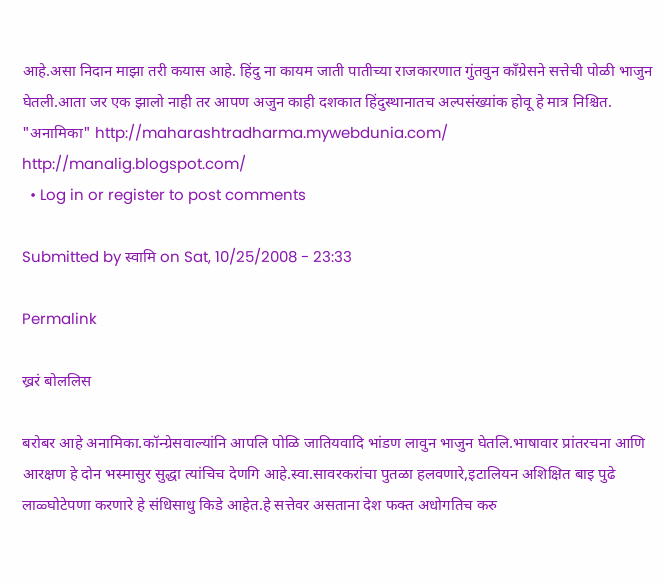आहे.असा निदान माझा तरी कयास आहे. हिंदु ना कायम जाती पातीच्या राजकारणात गुंतवुन काँग्रेसने सत्तेची पोळी भाजुन घेतली.आता जर एक झालो नाही तर आपण अजुन काही दशकात हिंदुस्थानातच अल्पसंख्यांक होवू हे मात्र निश्चित. "अनामिका" http://maharashtradharma.mywebdunia.com/ http://manalig.blogspot.com/
  • Log in or register to post comments

Submitted by स्वामि on Sat, 10/25/2008 - 23:33

Permalink

ख्ररं बोललिस

बरोबर आहे अनामिका.कॉन्ग्रेसवाल्यांनि आपलि पोळि जातियवादि भांडण लावुन भाजुन घेतलि.भाषावार प्रांतरचना आणि आरक्षण हे दोन भस्मासुर सुद्धा त्यांचिच देणगि आहे.स्वा.सावरकरांचा पुतळा हलवणारे,इटालियन अशिक्षित बाइ पुढे लाळ्घोटेपणा करणारे हे संधिसाधु किडे आहेत.हे सत्तेवर असताना देश फक्त अधोगतिच करु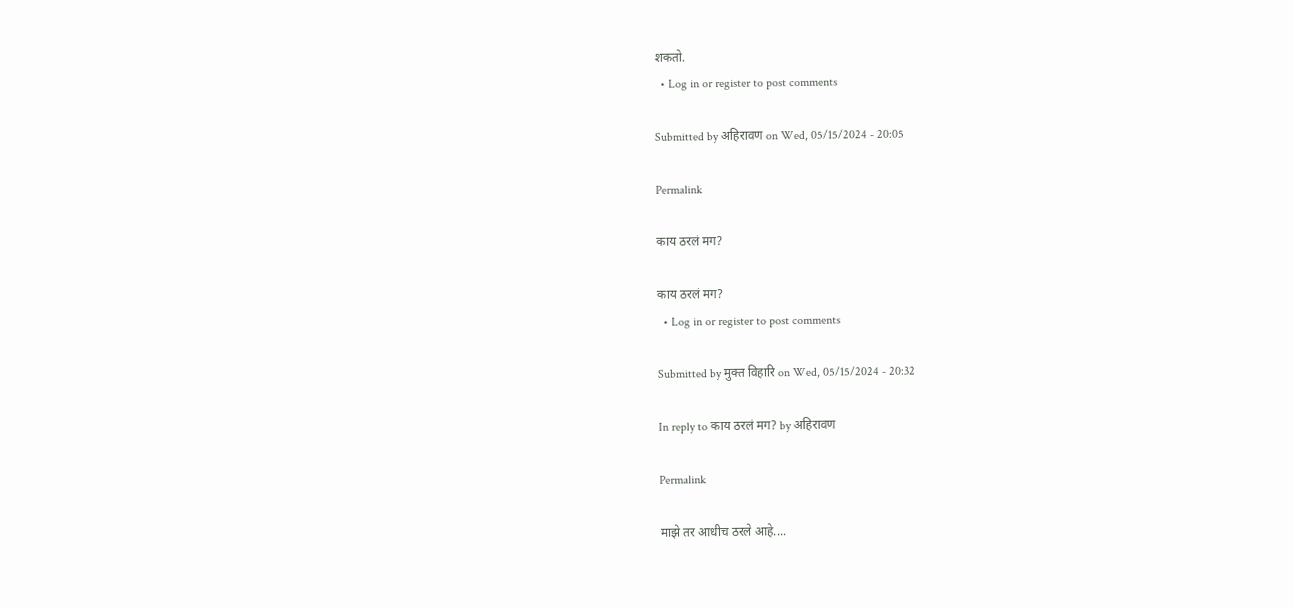शकतो.
  • Log in or register to post comments

Submitted by अहिरावण on Wed, 05/15/2024 - 20:05

Permalink

काय ठरलं मग?

काय ठरलं मग?
  • Log in or register to post comments

Submitted by मुक्त विहारि on Wed, 05/15/2024 - 20:32

In reply to काय ठरलं मग? by अहिरावण

Permalink

माझे तर आधीच ठरले आहे....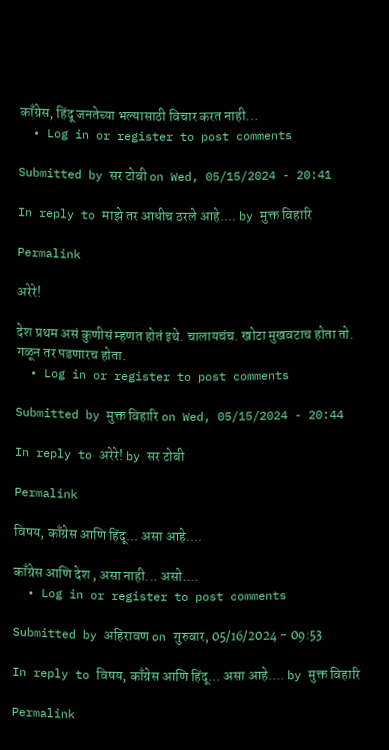काँग्रेस, हिंदू जनतेच्या भल्यासाठी विचार करत नाही...
  • Log in or register to post comments

Submitted by सर टोबी on Wed, 05/15/2024 - 20:41

In reply to माझे तर आधीच ठरले आहे.... by मुक्त विहारि

Permalink

अरेरे!

देश प्रथम असं कुणीसं म्हणत होतं इथे. चालायचंच. खोटा मुखवटाच होता तो. गळून तर पडणारच होता.
  • Log in or register to post comments

Submitted by मुक्त विहारि on Wed, 05/15/2024 - 20:44

In reply to अरेरे! by सर टोबी

Permalink

विषय, काँग्रेस आणि हिंदू... असा आहे....

काँग्रेस आणि देश , असा नाही... असो....
  • Log in or register to post comments

Submitted by अहिरावण on गुरुवार, 05/16/2024 - 09:53

In reply to विषय, काँग्रेस आणि हिंदू... असा आहे.... by मुक्त विहारि

Permalink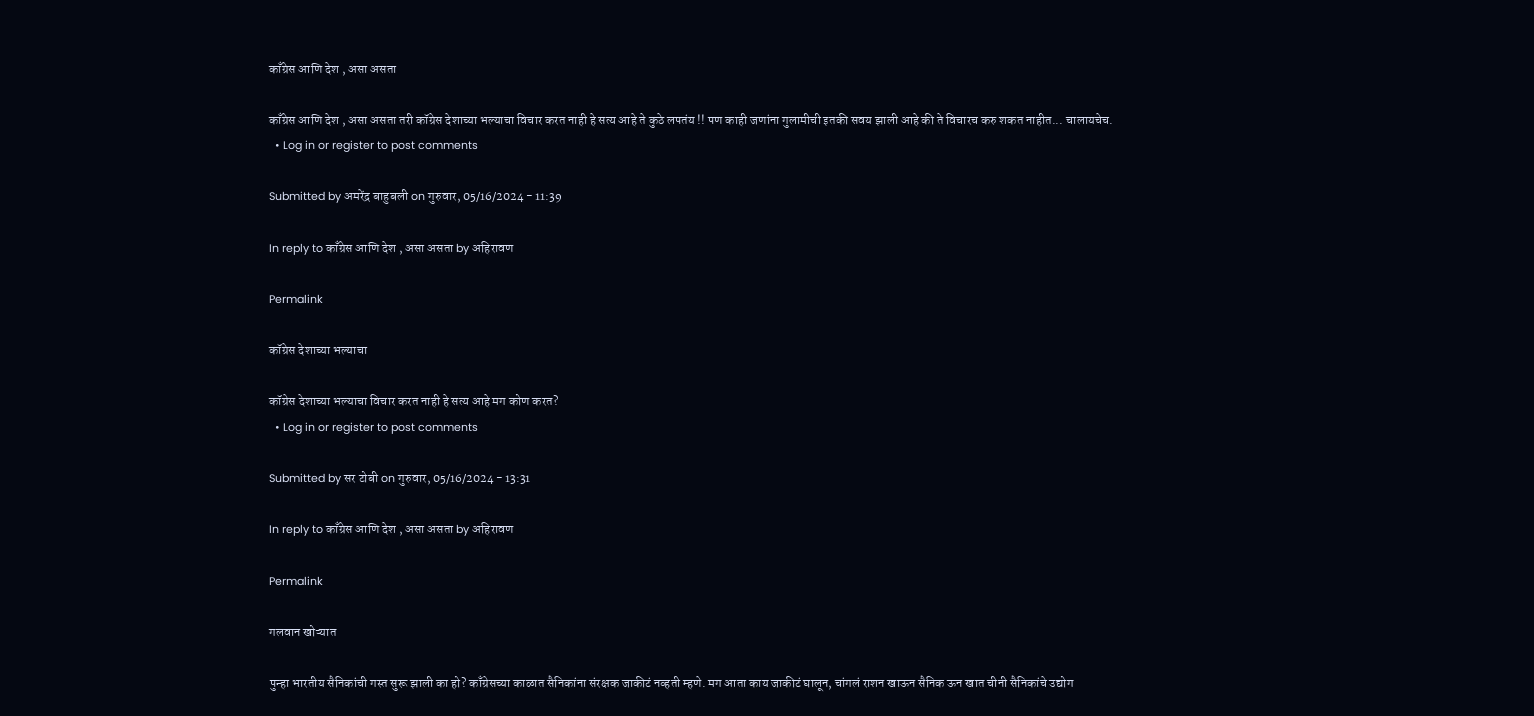काँग्रेस आणि देश , असा असता

काँग्रेस आणि देश , असा असता तरी कॉग्रेस देशाच्या भल्याचा विचार करत नाही हे सत्य आहे ते कुठे लपतंय !! पण काही जणांना गुलामीची इतकी सवय झाली आहे की ते विचारच करु शकत नाहीत... चालायचेच.
  • Log in or register to post comments

Submitted by अमरेंद्र बाहुबली on गुरुवार, 05/16/2024 - 11:39

In reply to काँग्रेस आणि देश , असा असता by अहिरावण

Permalink

कॉग्रेस देशाच्या भल्याचा

कॉग्रेस देशाच्या भल्याचा विचार करत नाही हे सत्य आहे मग कोण करत?
  • Log in or register to post comments

Submitted by सर टोबी on गुरुवार, 05/16/2024 - 13:31

In reply to काँग्रेस आणि देश , असा असता by अहिरावण

Permalink

गलवान खोऱ्यात

पुन्हा भारतीय सैनिकांची गस्त सुरू झाली का हो? काँग्रेसच्या काळात सैनिकांना संरक्षक जाकीटं नव्हती म्हणे. मग आता काय जाकीटं घालून, चांगलं राशन खाऊन सैनिक ऊन खात चीनी सैनिकांचे उद्योग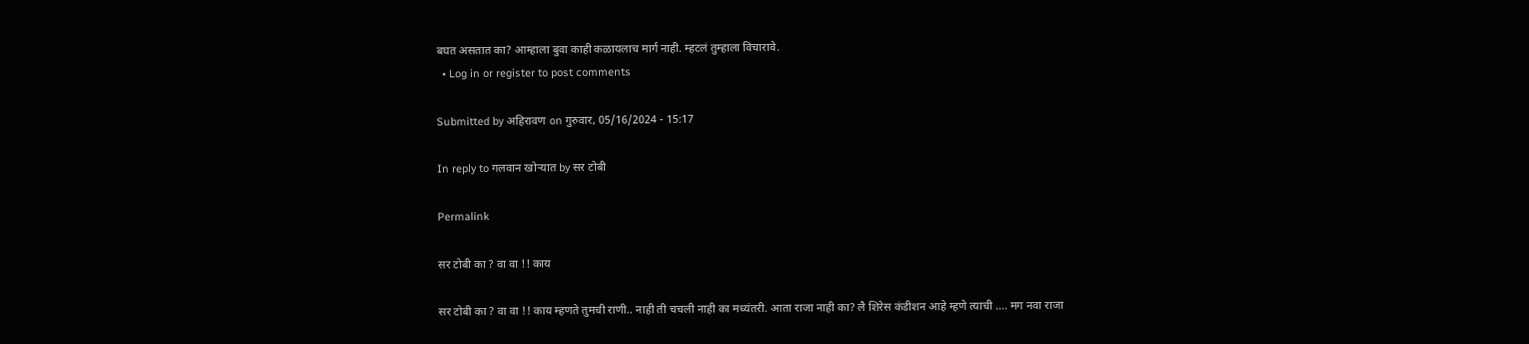बघत असतात का? आम्हाला बुवा काही कळायलाच मार्ग नाही. म्हटलं तुम्हाला विचारावे.
  • Log in or register to post comments

Submitted by अहिरावण on गुरुवार, 05/16/2024 - 15:17

In reply to गलवान खोऱ्यात by सर टोबी

Permalink

सर टोबी का ? वा वा !! काय

सर टोबी का ? वा वा !! काय म्हणते तुमची राणी.. नाही ती चचली नाही का मध्यंतरी. आता राजा नाही का? लै शिरेस कंडीशन आहे म्हणे त्याची .... मग नवा राजा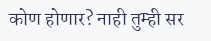कोण होणार? नाही तुम्ही सर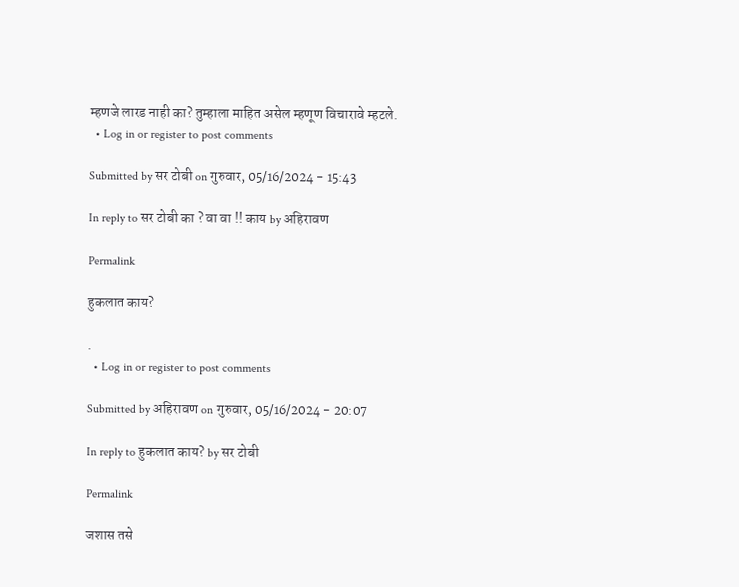म्हणजे लारड नाही का? तुम्हाला माहित असेल म्हणूण विचारावे म्हटले.
  • Log in or register to post comments

Submitted by सर टोबी on गुरुवार, 05/16/2024 - 15:43

In reply to सर टोबी का ? वा वा !! काय by अहिरावण

Permalink

हुकलात काय?

.
  • Log in or register to post comments

Submitted by अहिरावण on गुरुवार, 05/16/2024 - 20:07

In reply to हुकलात काय? by सर टोबी

Permalink

जशास तसे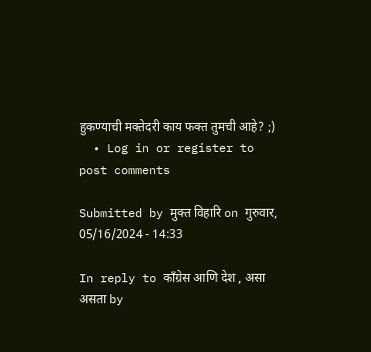हुकण्याची मक्तेदरी काय फक्त तुमची आहे? ;)
  • Log in or register to post comments

Submitted by मुक्त विहारि on गुरुवार, 05/16/2024 - 14:33

In reply to काँग्रेस आणि देश , असा असता by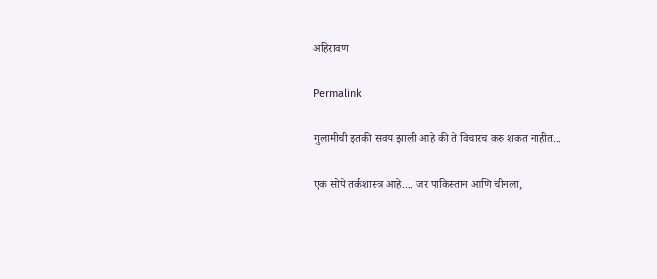अहिरावण

Permalink

गुलामीची इतकी सवय झाली आहे की ते विचारच करु शकत नाहीत...

एक सोपे तर्कशास्त्र आहे.... जर पाकिस्तान आणि चीनला,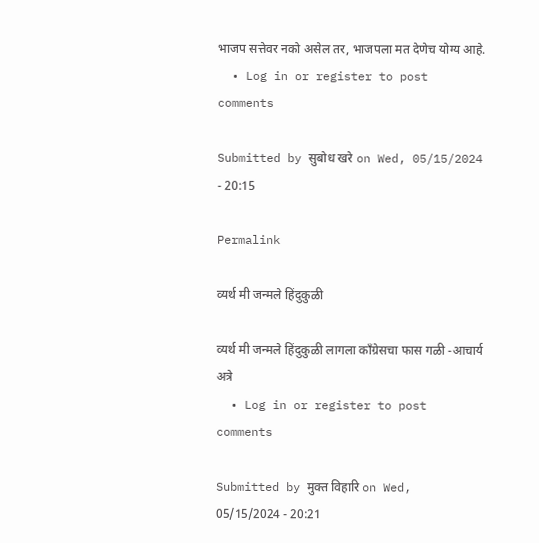भाजप सत्तेवर नको असेल तर, भाजपला मत देणेच योग्य आहे.
  • Log in or register to post comments

Submitted by सुबोध खरे on Wed, 05/15/2024 - 20:15

Permalink

व्यर्थ मी जन्मले हिंदुकुळी

व्यर्थ मी जन्मले हिंदुकुळी लागला काँग्रेसचा फास गळी -आचार्य अत्रे
  • Log in or register to post comments

Submitted by मुक्त विहारि on Wed, 05/15/2024 - 20:21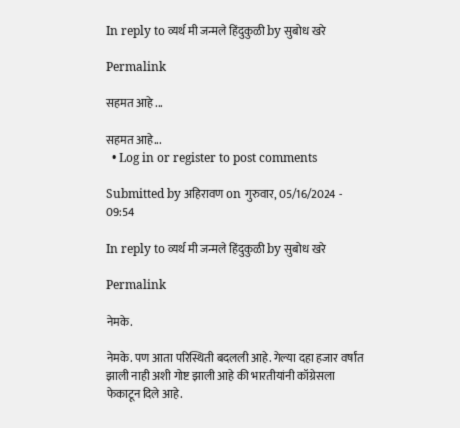In reply to व्यर्थ मी जन्मले हिंदुकुळी by सुबोध खरे

Permalink

सहमत आहे ...

सहमत आहे...
  • Log in or register to post comments

Submitted by अहिरावण on गुरुवार, 05/16/2024 - 09:54

In reply to व्यर्थ मी जन्मले हिंदुकुळी by सुबोध खरे

Permalink

नेमके.

नेमके. पण आता परिस्थिती बदलली आहे. गेल्या दहा हजार वर्षांत झाली नाही अशी गोष्ट झाली आहे की भारतीयांनी कॉग्रेसला फेकाटून दिले आहे.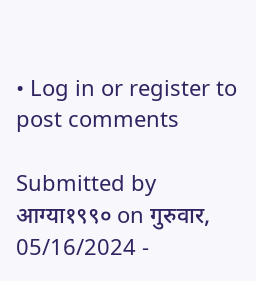• Log in or register to post comments

Submitted by आग्या१९९० on गुरुवार, 05/16/2024 -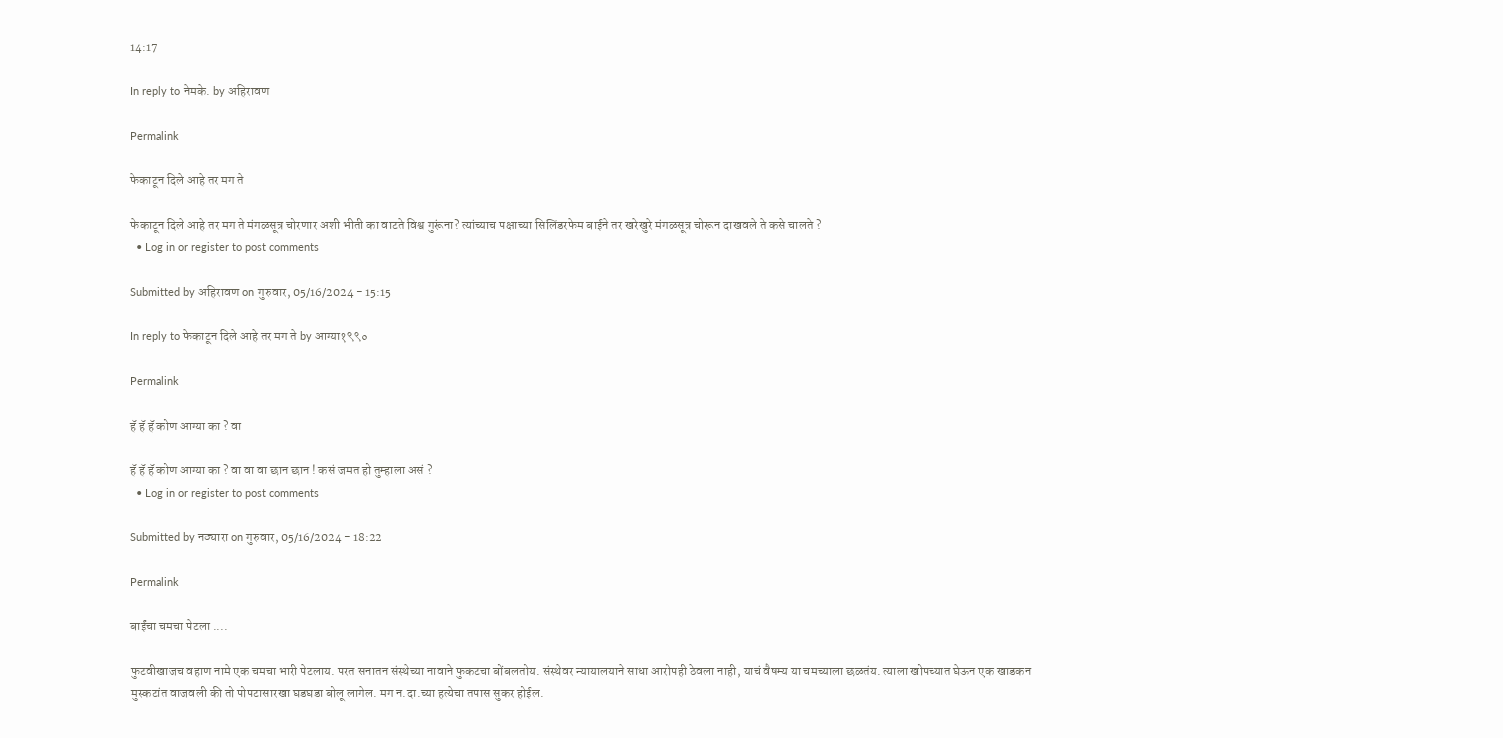14:17

In reply to नेमके. by अहिरावण

Permalink

फेकाटून दिले आहे तर मग ते

फेकाटून दिले आहे तर मग ते मंगळसूत्र चोरणार अशी भीती का वाटते विश्व गुरूंना? त्यांच्याच पक्षाच्या सिलिंडरफेम बाईने तर खरेखुरे मंगळसूत्र चोरून दाखवले ते कसे चालते ?
  • Log in or register to post comments

Submitted by अहिरावण on गुरुवार, 05/16/2024 - 15:15

In reply to फेकाटून दिले आहे तर मग ते by आग्या१९९०

Permalink

हॅ हॅ हॅ कोण आग्या का ? वा

हॅ हॅ हॅ कोण आग्या का ? वा वा वा छान छान ! कसं जमत हो तुम्हाला असं ?
  • Log in or register to post comments

Submitted by नठ्यारा on गुरुवार, 05/16/2024 - 18:22

Permalink

बाईंचा चमचा पेटला ....

फुटवीखाजच वहाण नामे एक चमचा भारी पेटलाय. परत सनातन संस्थेच्या नावाने फुकटचा बोंबलतोय. संस्थेवर न्यायालयाने साधा आरोपही ठेवला नाही, याचं वैषम्य या चमच्याला छळतंय. त्याला खोपच्यात घेऊन एक खाडकन मुस्कटांत वाजवली की तो पोपटासारखा घडघडा बोलू लागेल. मग न.दा.च्या हत्येचा तपास सुकर होईल.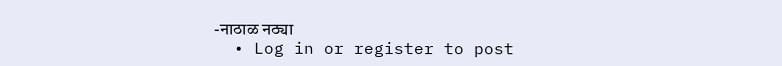-नाठाळ नठ्या
  • Log in or register to post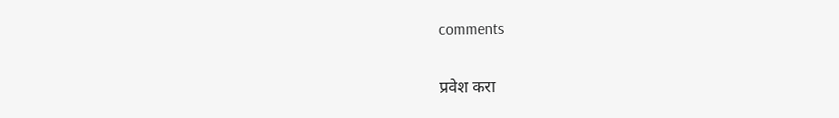comments

प्रवेश करा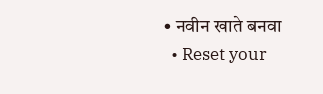• नवीन खाते बनवा
  • Reset your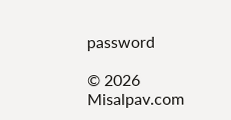password

© 2026 Misalpav.com